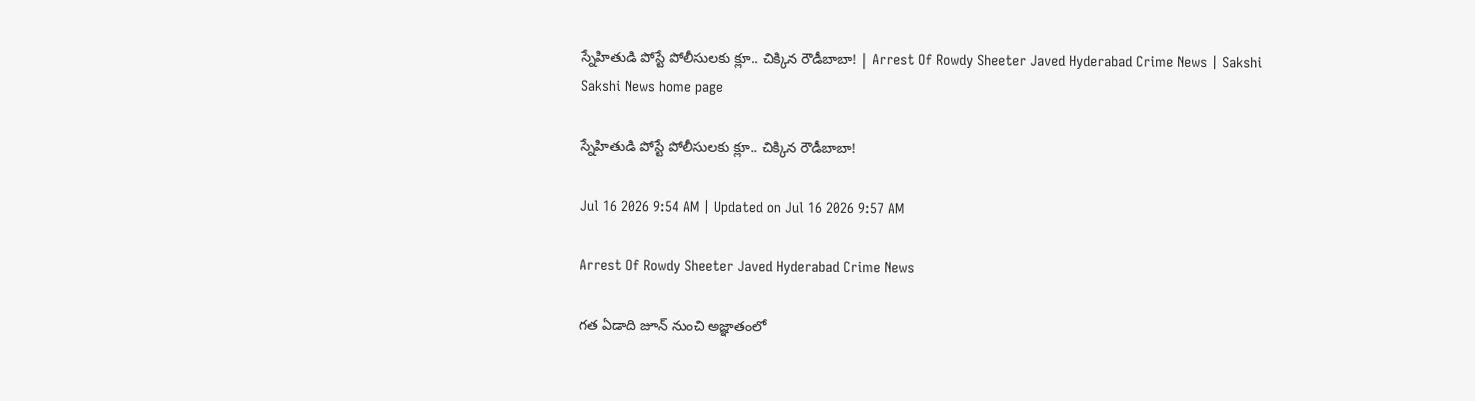స్నేహితుడి పోస్టే పోలీసులకు క్లూ.. చిక్కిన రౌడీబాబా! | Arrest Of Rowdy Sheeter Javed Hyderabad Crime News | Sakshi
Sakshi News home page

స్నేహితుడి పోస్టే పోలీసులకు క్లూ.. చిక్కిన రౌడీబాబా!

Jul 16 2026 9:54 AM | Updated on Jul 16 2026 9:57 AM

Arrest Of Rowdy Sheeter Javed Hyderabad Crime News

గత ఏడాది జూన్‌ నుంచి అజ్ఞాతంలో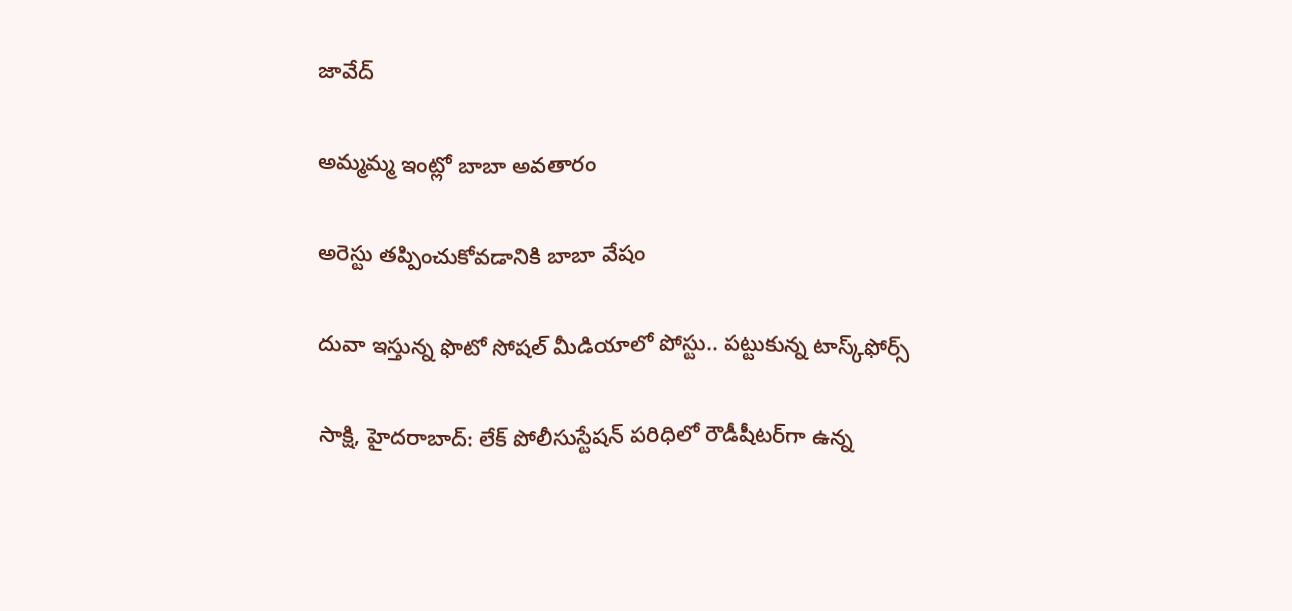జావేద్‌

అమ్మమ్మ ఇంట్లో బాబా అవతారం

అరెస్టు తప్పించుకోవడానికి బాబా వేషం

దువా ఇస్తున్న ఫొటో సోషల్‌ మీడియాలో పోస్టు.. పట్టుకున్న టాస్క్‌ఫోర్స్‌

సాక్షి, హైదరాబాద్‌: లేక్‌ పోలీసుస్టేషన్‌ పరిధిలో రౌడీషీటర్‌గా ఉన్న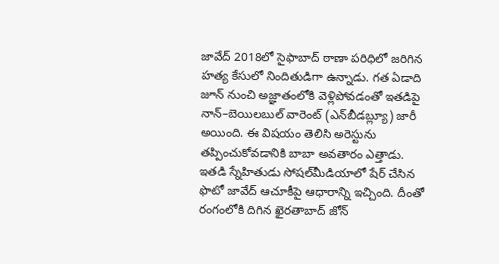జావేద్‌ 2018లో సైఫాబాద్‌ ఠాణా పరిధిలో జరిగిన హత్య కేసులో నిందితుడిగా ఉన్నాడు. గత ఏడాది జూన్‌ నుంచి అజ్ఞాతంలోకి వెళ్లిపోవడంతో ఇతడిపై నాన్‌–బెయిలబుల్‌ వారెంట్‌ (ఎన్‌బీడబ్ల్యూ) జారీ అయింది. ఈ విషయం తెలిసి అరెస్టును తప్పించుకోవడానికి బాబా అవతారం ఎత్తాడు. ఇతడి స్నేహితుడు సోషల్‌మీడియాలో షేర్‌ చేసిన ఫొటో జావేద్‌ ఆచూకీపై ఆధారాన్ని ఇచ్చింది. దీంతో రంగంలోకి దిగిన ఖైరతాబాద్‌ జోన్‌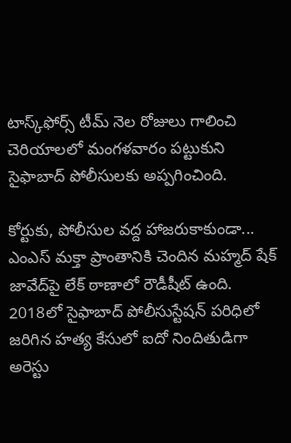టాస్క్‌ఫోర్స్‌ టీమ్‌ నెల రోజులు గాలించి చెరియాలలో మంగళవారం పట్టుకుని సైఫాబాద్‌ పోలీసులకు అప్పగించింది.

కోర్టుకు, పోలీసుల వద్ద హాజరుకాకుండా...
ఎంఎస్‌ మక్తా ప్రాంతానికి చెందిన మహ్మద్‌ షేక్‌ జావేద్‌పై లేక్‌ ఠాణాలో రౌడీషీట్‌ ఉంది. 2018లో సైఫాబాద్‌ పోలీసుస్టేషన్‌ పరిధిలో జరిగిన హత్య కేసులో ఐదో నిందితుడిగా అరెస్టు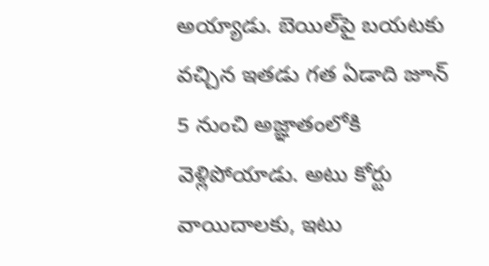అయ్యాడు. బెయిల్‌పై బయటకు వచ్చిన ఇతడు గత ఏడాది జూన్‌ 5 నుంచి అజ్ఞాతంలోకి వెళ్లిపోయాడు. అటు కోర్టు వాయిదాలకు, ఇటు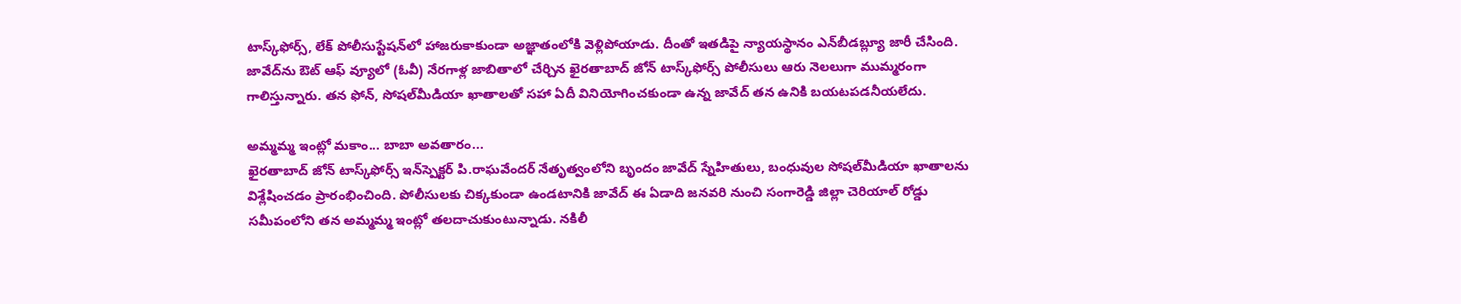టాస్క్‌ఫోర్స్, లేక్‌ పోలీసుస్టేషన్‌లో హాజరుకాకుండా అజ్ఞాతంలోకి వెళ్లిపోయాడు. దీంతో ఇతడిపై న్యాయస్థానం ఎన్‌బీడబ్ల్యూ జారీ చేసింది. జావేద్‌ను ఔట్‌ ఆఫ్‌ వ్యూలో (ఓవీ) నేరగాళ్ల జాబితాలో చేర్చిన ఖైరతాబాద్‌ జోన్‌ టాస్క్‌ఫోర్స్‌ పోలీసులు ఆరు నెలలుగా ముమ్మరంగా గాలిస్తున్నారు. తన ఫోన్, సోషల్‌మీడియా ఖాతాలతో సహా ఏదీ వినియోగించకుండా ఉన్న జావేద్‌ తన ఉనికి బయటపడనీయలేదు.

అమ్మమ్మ ఇంట్లో మకాం... బాబా అవతారం...
ఖైరతాబాద్‌ జోన్‌ టాస్క్‌ఫోర్స్‌ ఇన్‌స్పెక్టర్‌ పి.రాఘవేందర్‌ నేతృత్వంలోని బృందం జావేద్‌ స్నేహితులు, బంధువుల సోషల్‌మీడియా ఖాతాలను విశ్లేషించడం ప్రారంభించింది. పోలీసులకు చిక్కకుండా ఉండటానికి జావేద్‌ ఈ ఏడాది జనవరి నుంచి సంగారెడ్డి జిల్లా చెరియాల్‌ రోడ్డు సమీపంలోని తన అమ్మమ్మ ఇంట్లో తలదాచుకుంటున్నాడు. నకిలీ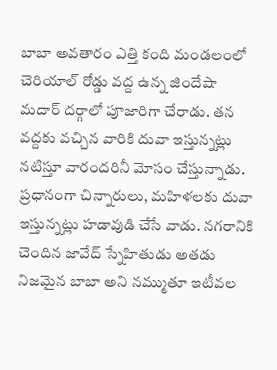బాబా అవతారం ఎత్తి కంది మండలంలో చెరియాల్‌ రోడ్డు వద్ద ఉన్న జిందేషా మదార్‌ దర్గాలో పూజారిగా చేరాడు. తన వద్దకు వచ్చిన వారికి దువా ఇస్తున్నట్లు నటిస్తూ వారందరినీ మోసం చేస్తున్నాడు. ప్రధానంగా చిన్నారులు, మహిళలకు దువా ఇస్తున్నట్లు హడావుడి చేసే వాడు. నగరానికి చెందిన జావేద్‌ స్నేహితుడు అతడు నిజమైన బాబా అని నమ్ముతూ ఇటీవల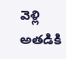వెళ్లి అతడికి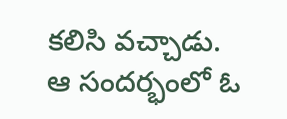కలిసి వచ్చాడు. ఆ సందర్భంలో ఓ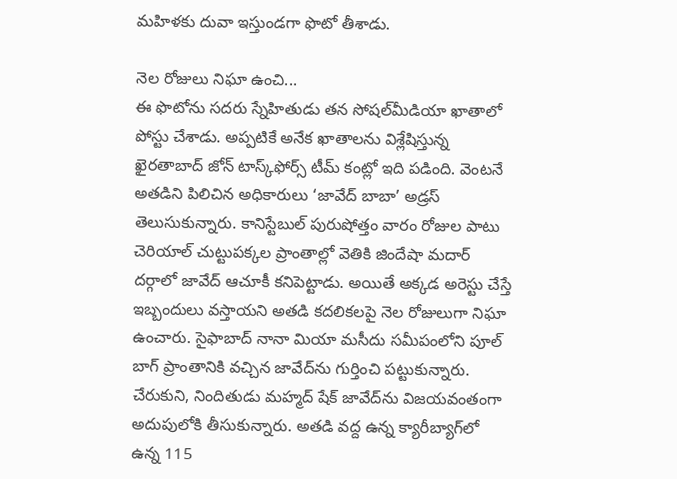మహిళకు దువా ఇస్తుండగా ఫొటో తీశాడు.

నెల రోజులు నిఘా ఉంచి...
ఈ ఫొటోను సదరు స్నేహితుడు తన సోషల్‌మీడియా ఖాతాలో పోస్టు చేశాడు. అప్పటికే అనేక ఖాతాలను విశ్లేషిస్తున్న ఖైరతాబాద్‌ జోన్‌ టాస్క్‌ఫోర్స్‌ టీమ్‌ కంట్లో ఇది పడింది. వెంటనే అతడిని పిలిచిన అధికారులు ‘జావేద్‌ బాబా’ అడ్రస్‌ తెలుసుకున్నారు. కానిస్టేబుల్‌ పురుషోత్తం వారం రోజుల పాటు చెరియాల్‌ చుట్టుపక్కల ప్రాంతాల్లో వెతికి జిందేషా మదార్‌ దర్గాలో జావేద్‌ ఆచూకీ కనిపెట్టాడు. అయితే అక్కడ అరెస్టు చేస్తే ఇబ్బందులు వస్తాయని అతడి కదలికలపై నెల రోజులుగా నిఘా ఉంచారు. సైఫాబాద్‌ నానా మియా మసీదు సమీపంలోని పూల్‌ బాగ్‌ ప్రాంతానికి వచ్చిన జావేద్‌ను గుర్తించి పట్టుకున్నారు. చేరుకుని, నిందితుడు మహ్మద్‌ షేక్‌ జావేద్‌ను విజయవంతంగా అదుపులోకి తీసుకున్నారు. అతడి వద్ద ఉన్న క్యారీబ్యాగ్‌లో ఉన్న 115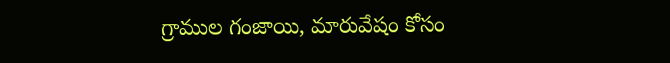గ్రాముల గంజాయి, మారువేషం కోసం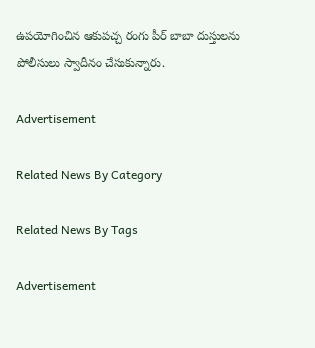ఉపయోగించిన ఆకుపచ్చ రంగు పీర్‌ బాబా దుస్తులను పోలీసులు స్వాదీనం చేసుకున్నారు.

Advertisement

Related News By Category

Related News By Tags

Advertisement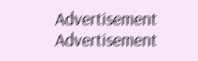Advertisement
Advertisement